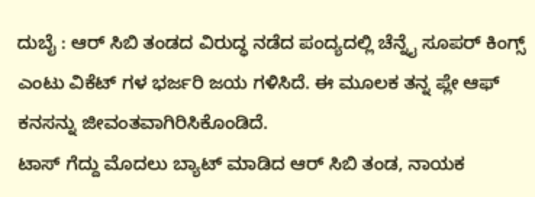ದುಬೈ : ಆರ್ ಸಿಬಿ ತಂಡದ ವಿರುದ್ಧ ನಡೆದ ಪಂದ್ಯದಲ್ಲಿ ಚೆನ್ನೈ ಸೂಪರ್ ಕಿಂಗ್ಸ್ ಎಂಟು ವಿಕೆಟ್ ಗಳ ಭರ್ಜರಿ ಜಯ ಗಳಿಸಿದೆ. ಈ ಮೂಲಕ ತನ್ನ ಪ್ಲೇ ಆಫ್ ಕನಸನ್ನು ಜೀವಂತವಾಗಿರಿಸಿಕೊಂಡಿದೆ.
ಟಾಸ್ ಗೆದ್ದು ಮೊದಲು ಬ್ಯಾಟ್ ಮಾಡಿದ ಆರ್ ಸಿಬಿ ತಂಡ, ನಾಯಕ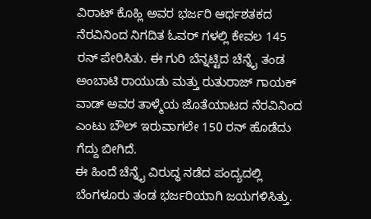ವಿರಾಟ್ ಕೊಹ್ಲಿ ಅವರ ಭರ್ಜರಿ ಆರ್ಧಶತಕದ ನೆರವಿನಿಂದ ನಿಗದಿತ ಓವರ್ ಗಳಲ್ಲಿ ಕೇವಲ 145 ರನ್ ಪೇರಿಸಿತು. ಈ ಗುರಿ ಬೆನ್ನಟ್ಟಿದ ಚೆನ್ನೈ ತಂಡ ಅಂಬಾಟಿ ರಾಯುಡು ಮತ್ತು ರುತುರಾಜ್ ಗಾಯಕ್ ವಾಡ್ ಅವರ ತಾಳ್ಮೆಯ ಜೊತೆಯಾಟದ ನೆರವಿನಿಂದ ಎಂಟು ಬೌಲ್ ಇರುವಾಗಲೇ 150 ರನ್ ಹೊಡೆದು ಗೆದ್ದು ಬೀಗಿದೆ.
ಈ ಹಿಂದೆ ಚೆನ್ನೈ ವಿರುದ್ಧ ನಡೆದ ಪಂದ್ಯದಲ್ಲಿ ಬೆಂಗಳೂರು ತಂಡ ಭರ್ಜರಿಯಾಗಿ ಜಯಗಳಿಸಿತ್ತು.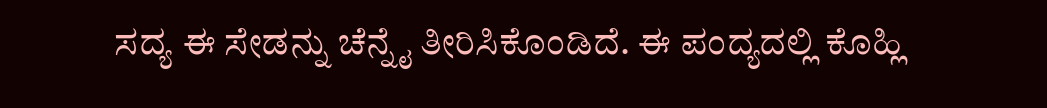ಸದ್ಯ ಈ ಸೇಡನ್ನು ಚೆನ್ನೈ ತೀರಿಸಿಕೊಂಡಿದೆ. ಈ ಪಂದ್ಯದಲ್ಲಿ ಕೊಹ್ಲಿ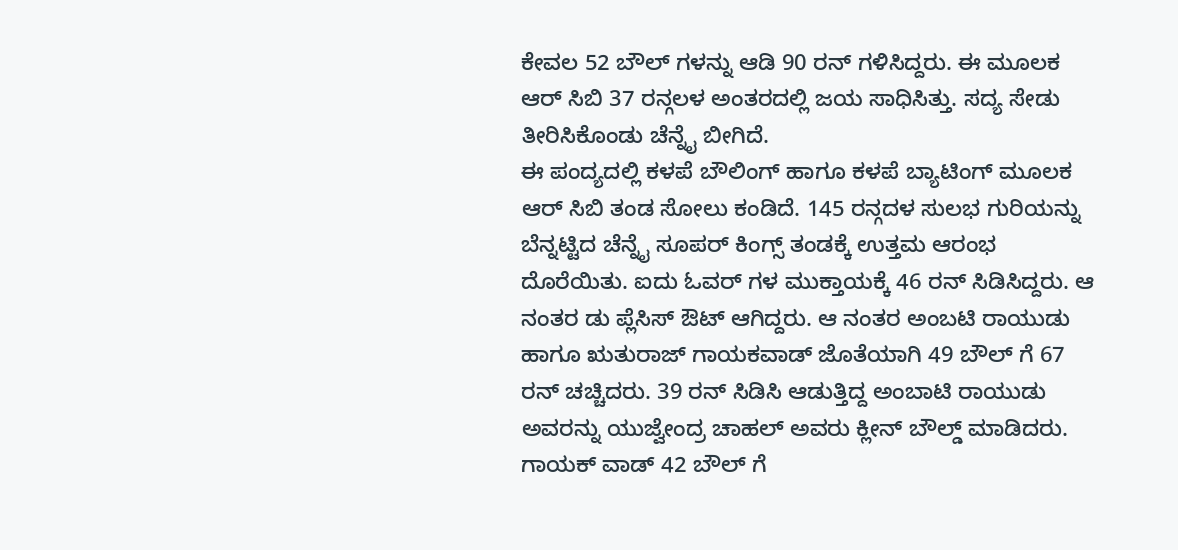ಕೇವಲ 52 ಬೌಲ್ ಗಳನ್ನು ಆಡಿ 90 ರನ್ ಗಳಿಸಿದ್ದರು. ಈ ಮೂಲಕ ಆರ್ ಸಿಬಿ 37 ರನ್ಗಲಳ ಅಂತರದಲ್ಲಿ ಜಯ ಸಾಧಿಸಿತ್ತು. ಸದ್ಯ ಸೇಡು ತೀರಿಸಿಕೊಂಡು ಚೆನ್ನೈ ಬೀಗಿದೆ.
ಈ ಪಂದ್ಯದಲ್ಲಿ ಕಳಪೆ ಬೌಲಿಂಗ್ ಹಾಗೂ ಕಳಪೆ ಬ್ಯಾಟಿಂಗ್ ಮೂಲಕ ಆರ್ ಸಿಬಿ ತಂಡ ಸೋಲು ಕಂಡಿದೆ. 145 ರನ್ಗದಳ ಸುಲಭ ಗುರಿಯನ್ನು ಬೆನ್ನಟ್ಟಿದ ಚೆನ್ನೈ ಸೂಪರ್ ಕಿಂಗ್ಸ್ ತಂಡಕ್ಕೆ ಉತ್ತಮ ಆರಂಭ ದೊರೆಯಿತು. ಐದು ಓವರ್ ಗಳ ಮುಕ್ತಾಯಕ್ಕೆ 46 ರನ್ ಸಿಡಿಸಿದ್ದರು. ಆ ನಂತರ ಡು ಪ್ಲೆಸಿಸ್ ಔಟ್ ಆಗಿದ್ದರು. ಆ ನಂತರ ಅಂಬಟಿ ರಾಯುಡು ಹಾಗೂ ಋತುರಾಜ್ ಗಾಯಕವಾಡ್ ಜೊತೆಯಾಗಿ 49 ಬೌಲ್ ಗೆ 67 ರನ್ ಚಚ್ಚಿದರು. 39 ರನ್ ಸಿಡಿಸಿ ಆಡುತ್ತಿದ್ದ ಅಂಬಾಟಿ ರಾಯುಡು ಅವರನ್ನು ಯುಜ್ವೇಂದ್ರ ಚಾಹಲ್ ಅವರು ಕ್ಲೀನ್ ಬೌಲ್ಡ್ ಮಾಡಿದರು. ಗಾಯಕ್ ವಾಡ್ 42 ಬೌಲ್ ಗೆ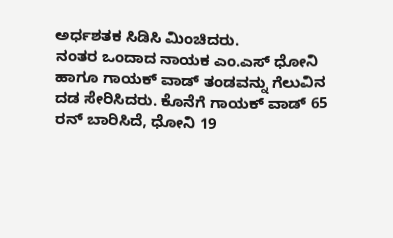ಅರ್ಧಶತಕ ಸಿಡಿಸಿ ಮಿಂಚಿದರು.
ನಂತರ ಒಂದಾದ ನಾಯಕ ಎಂ.ಎಸ್ ಧೋನಿ ಹಾಗೂ ಗಾಯಕ್ ವಾಡ್ ತಂಡವನ್ನು ಗೆಲುವಿನ ದಡ ಸೇರಿಸಿದರು. ಕೊನೆಗೆ ಗಾಯಕ್ ವಾಡ್ 65 ರನ್ ಬಾರಿಸಿದೆ, ಧೋನಿ 19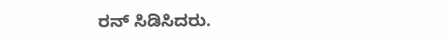ರನ್ ಸಿಡಿಸಿದರು.